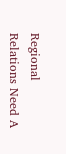Regional Relations Need A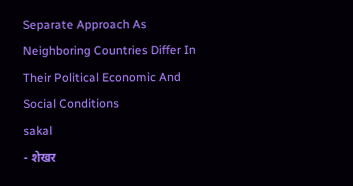Separate Approach As Neighboring Countries Differ In Their Political Economic And Social Conditions
sakal
- शेखर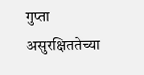गुप्ता
असुरक्षिततेच्या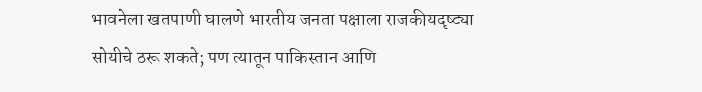भावनेला खतपाणी घालणे भारतीय जनता पक्षाला राजकीयदृष्ट्या सोयीचे ठरू शकते; पण त्यातून पाकिस्तान आणि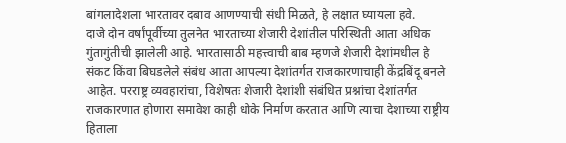बांगलादेशला भारतावर दबाव आणण्याची संधी मिळते, हे लक्षात घ्यायला हवे.
दाजे दोन वर्षांपूर्वीच्या तुलनेत भारताच्या शेजारी देशांतील परिस्थिती आता अधिक गुंतागुंतीची झालेली आहे. भारतासाठी महत्त्वाची बाब म्हणजे शेजारी देशांमधील हे संकट किंवा बिघडलेले संबंध आता आपल्या देशांतर्गत राजकारणाचाही केंद्रबिंदू बनले आहेत. परराष्ट्र व्यवहारांचा, विशेषतः शेजारी देशांशी संबंधित प्रश्नांचा देशांतर्गत राजकारणात होणारा समावेश काही धोके निर्माण करतात आणि त्याचा देशाच्या राष्ट्रीय हिताला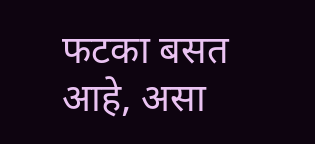फटका बसत आहे, असा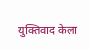युक्तिवाद केला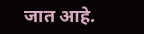जात आहे.